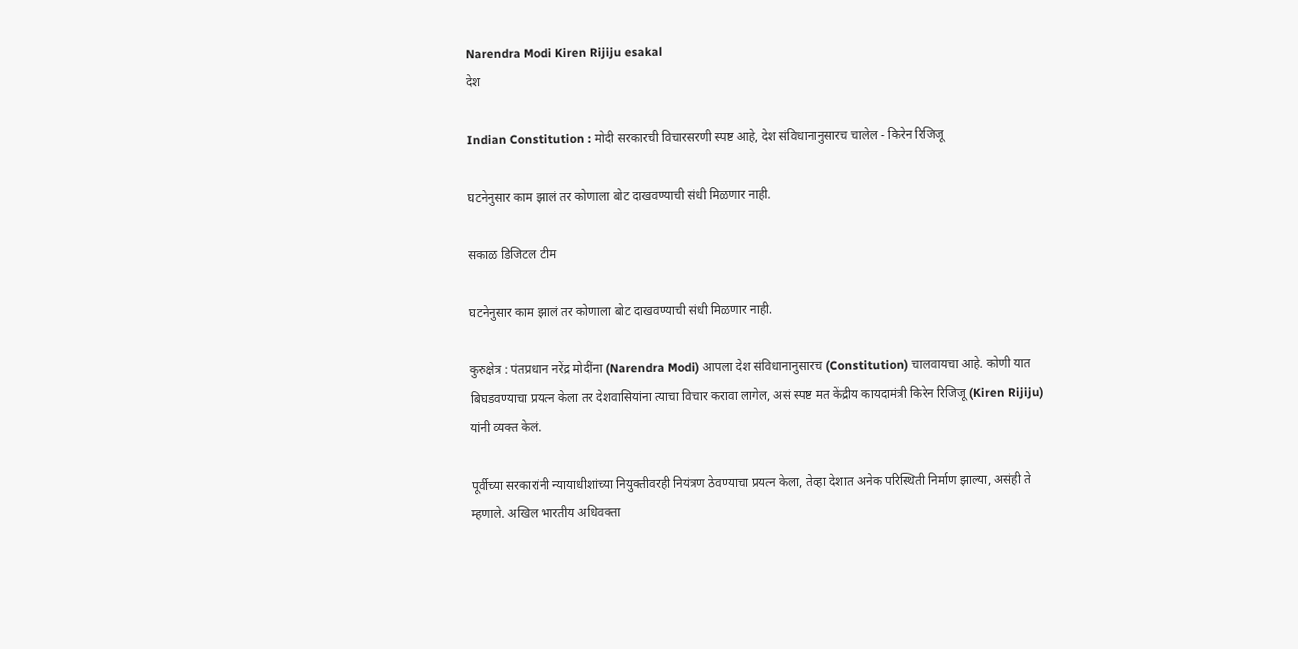Narendra Modi Kiren Rijiju esakal
देश

Indian Constitution : मोदी सरकारची विचारसरणी स्पष्ट आहे, देश संविधानानुसारच चालेल - किरेन रिजिजू

घटनेनुसार काम झालं तर कोणाला बोट दाखवण्याची संधी मिळणार नाही.

सकाळ डिजिटल टीम

घटनेनुसार काम झालं तर कोणाला बोट दाखवण्याची संधी मिळणार नाही.

कुरुक्षेत्र : पंतप्रधान नरेंद्र मोदींना (Narendra Modi) आपला देश संविधानानुसारच (Constitution) चालवायचा आहे. कोणी यात बिघडवण्याचा प्रयत्न केला तर देशवासियांना त्याचा विचार करावा लागेल, असं स्पष्ट मत केंद्रीय कायदामंत्री किरेन रिजिजू (Kiren Rijiju) यांनी व्यक्त केलं.

पूर्वीच्या सरकारांनी न्यायाधीशांच्या नियुक्तीवरही नियंत्रण ठेवण्याचा प्रयत्न केला, तेव्हा देशात अनेक परिस्थिती निर्माण झाल्या, असंही ते म्हणाले. अखिल भारतीय अधिवक्ता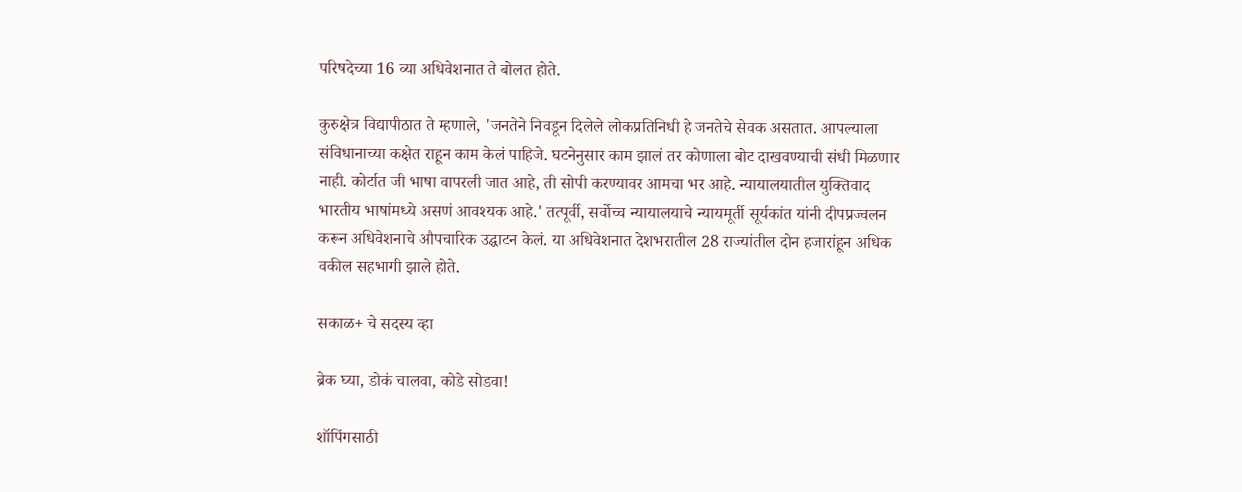परिषदेच्या 16 व्या अधिवेशनात ते बोलत होते.

कुरुक्षेत्र विद्यापीठात ते म्हणाले, 'जनतेने निवडून दिलेले लोकप्रतिनिधी हे जनतेचे सेवक असतात. आपल्याला संविधानाच्या कक्षेत राहून काम केलं पाहिजे. घटनेनुसार काम झालं तर कोणाला बोट दाखवण्याची संधी मिळणार नाही. कोर्टात जी भाषा वापरली जात आहे, ती सोपी करण्यावर आमचा भर आहे. न्यायालयातील युक्तिवाद भारतीय भाषांमध्ये असणं आवश्यक आहे.' तत्पूर्वी, सर्वोच्च न्यायालयाचे न्यायमूर्ती सूर्यकांत यांनी दीपप्रज्वलन करून अधिवेशनाचे औपचारिक उद्घाटन केलं. या अधिवेशनात देशभरातील 28 राज्यांतील दोन हजारांहून अधिक वकील सहभागी झाले होते.

सकाळ+ चे सदस्य व्हा

ब्रेक घ्या, डोकं चालवा, कोडे सोडवा!

शॉपिंगसाठी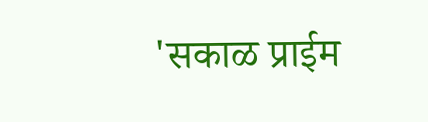'सकाळ प्राईम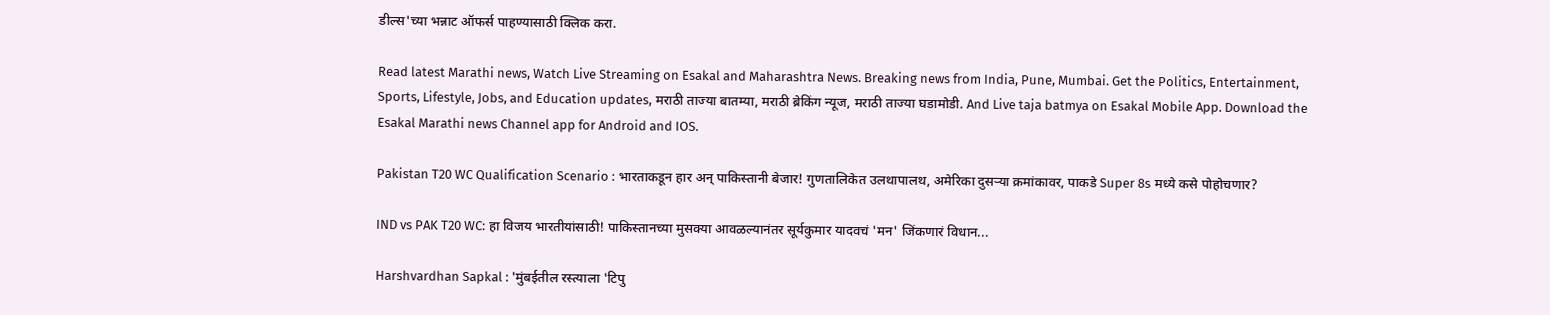डील्स'च्या भन्नाट ऑफर्स पाहण्यासाठी क्लिक करा.

Read latest Marathi news, Watch Live Streaming on Esakal and Maharashtra News. Breaking news from India, Pune, Mumbai. Get the Politics, Entertainment, Sports, Lifestyle, Jobs, and Education updates, मराठी ताज्या बातम्या, मराठी ब्रेकिंग न्यूज, मराठी ताज्या घडामोडी. And Live taja batmya on Esakal Mobile App. Download the Esakal Marathi news Channel app for Android and IOS.

Pakistan T20 WC Qualification Scenario : भारताकडून हार अन् पाकिस्तानी बेजार! गुणतालिकेत उलथापालथ, अमेरिका दुसऱ्या क्रमांकावर, पाकडे Super 8s मध्ये कसे पोहोचणार?

IND vs PAK T20 WC: हा विजय भारतीयांसाठी! पाकिस्तानच्या मुसक्या आवळल्यानंतर सूर्यकुमार यादवचं 'मन' जिंकणारं विधान...

Harshvardhan Sapkal : 'मुंबईतील रस्त्याला 'टिपु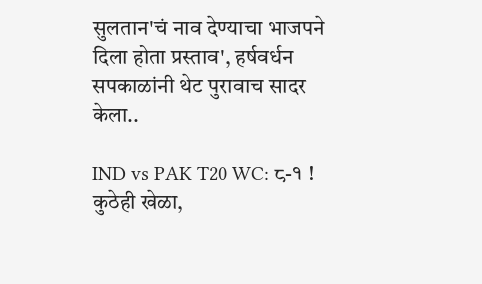सुलतान'चं नाव देण्याचा भाजपने दिला होता प्रस्ताव', हर्षवर्धन सपकाळांनी थेट पुरावाच सादर केला..

IND vs PAK T20 WC: ८-१ ! कुठेही खेळा,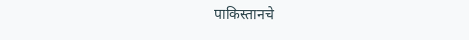पाकिस्तानचे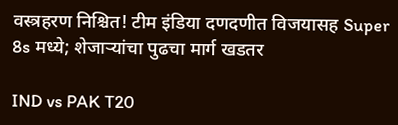वस्त्रहरण निश्चित! टीम इंडिया दणदणीत विजयासह Super 8s मध्ये; शेजाऱ्यांचा पुढचा मार्ग खडतर

IND vs PAK T20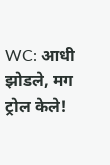WC: आधी झोडले, मग ट्रोल केले!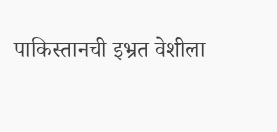पाकिस्तानची इभ्रत वेशीला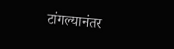टांगल्यानंतर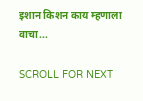इशान किशन काय म्हणाला वाचा...

SCROLL FOR NEXT